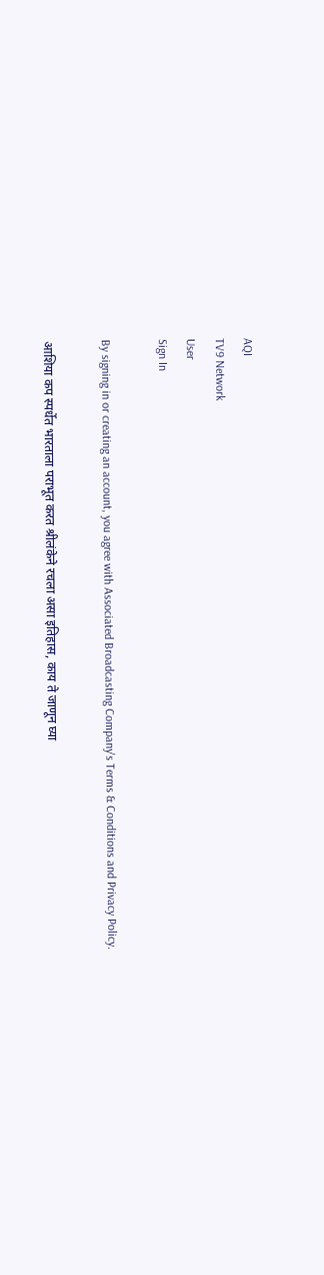AQI
TV9 Network
User
Sign In

By signing in or creating an account, you agree with Associated Broadcasting Company's Terms & Conditions and Privacy Policy.

आशिया कप स्पर्धेत भारताला पराभूत करत श्रीलंकेने रचला असा इतिहास, काय ते जाणून घ्या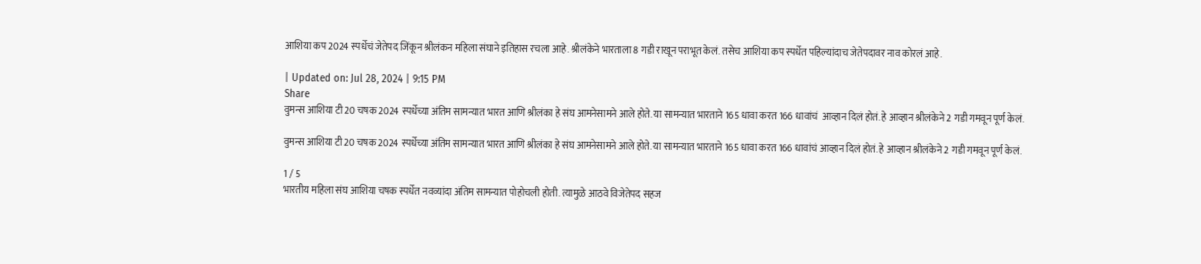आशिया कप 2024 स्पर्धेचं जेतेपद जिंकून श्रीलंकन महिला संघाने इतिहास रचला आहे. श्रीलंकेने भारताला 8 गडी राखून पराभूत केलं. तसेच आशिया कप स्पर्धेत पहिल्यांदाच जेतेपदावर नाव कोरलं आहे.

| Updated on: Jul 28, 2024 | 9:15 PM
Share
वुमन्स आशिया टी20 चषक 2024 स्पर्धेच्या अंतिम सामन्यात भारत आणि श्रीलंका हे संघ आमनेसामने आले होते. या सामन्यात भारताने 165 धावा करत 166 धावांचं  आव्हान दिलं होतं. हे आव्हान श्रीलंकेने 2 गडी गमवून पूर्ण केलं.

वुमन्स आशिया टी20 चषक 2024 स्पर्धेच्या अंतिम सामन्यात भारत आणि श्रीलंका हे संघ आमनेसामने आले होते. या सामन्यात भारताने 165 धावा करत 166 धावांचं आव्हान दिलं होतं. हे आव्हान श्रीलंकेने 2 गडी गमवून पूर्ण केलं.

1 / 5
भारतीय महिला संघ आशिया चषक स्पर्धेत नवव्यांदा अंतिम सामन्यात पोहोचली होती. त्यामुळे आठवे विजेतेपद सहज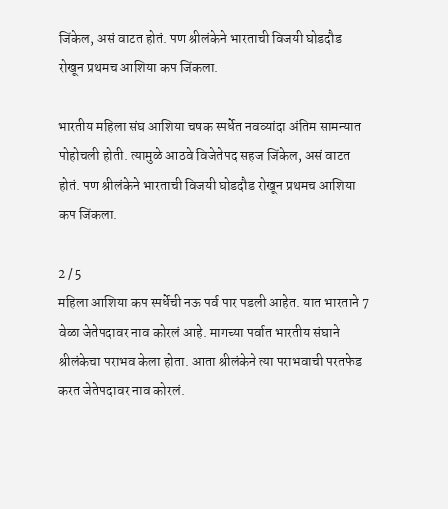जिंकेल, असं वाटत होतं. पण श्रीलंकेने भारताची विजयी घोडदौड रोखून प्रथमच आशिया कप जिंकला.

भारतीय महिला संघ आशिया चषक स्पर्धेत नवव्यांदा अंतिम सामन्यात पोहोचली होती. त्यामुळे आठवे विजेतेपद सहज जिंकेल, असं वाटत होतं. पण श्रीलंकेने भारताची विजयी घोडदौड रोखून प्रथमच आशिया कप जिंकला.

2 / 5
महिला आशिया कप स्पर्धेची नऊ पर्व पार पडली आहेत. यात भारताने 7 वेळा जेतेपदावर नाव कोरलं आहे. मागच्या पर्वात भारतीय संघाने श्रीलंकेचा पराभव केला होता. आता श्रीलंकेने त्या पराभवाची परतफेड करत जेतेपदावर नाव कोरलं.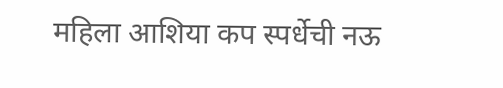महिला आशिया कप स्पर्धेची नऊ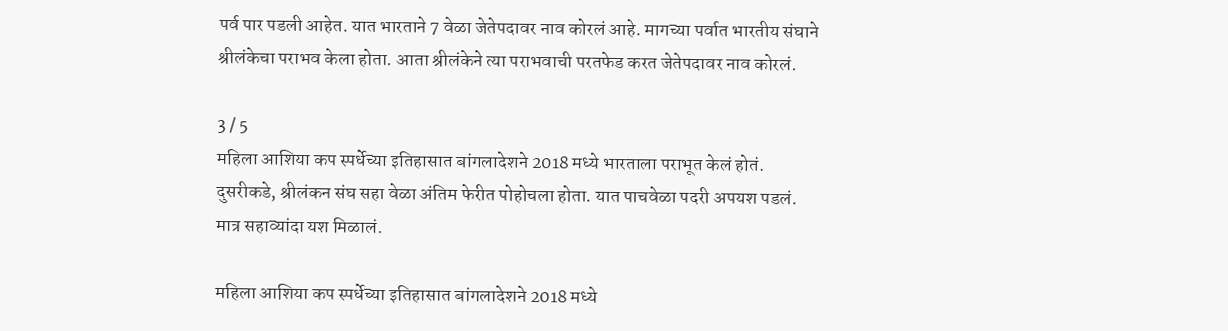पर्व पार पडली आहेत. यात भारताने 7 वेळा जेतेपदावर नाव कोरलं आहे. मागच्या पर्वात भारतीय संघाने श्रीलंकेचा पराभव केला होता. आता श्रीलंकेने त्या पराभवाची परतफेड करत जेतेपदावर नाव कोरलं.

3 / 5
महिला आशिया कप स्पर्धेच्या इतिहासात बांगलादेशने 2018 मध्ये भारताला पराभूत केलं होतं. दुसरीकडे, श्रीलंकन संघ सहा वेळा अंतिम फेरीत पोहोचला होता. यात पाचवेळा पदरी अपयश पडलं. मात्र सहाव्यांदा यश मिळालं.

महिला आशिया कप स्पर्धेच्या इतिहासात बांगलादेशने 2018 मध्ये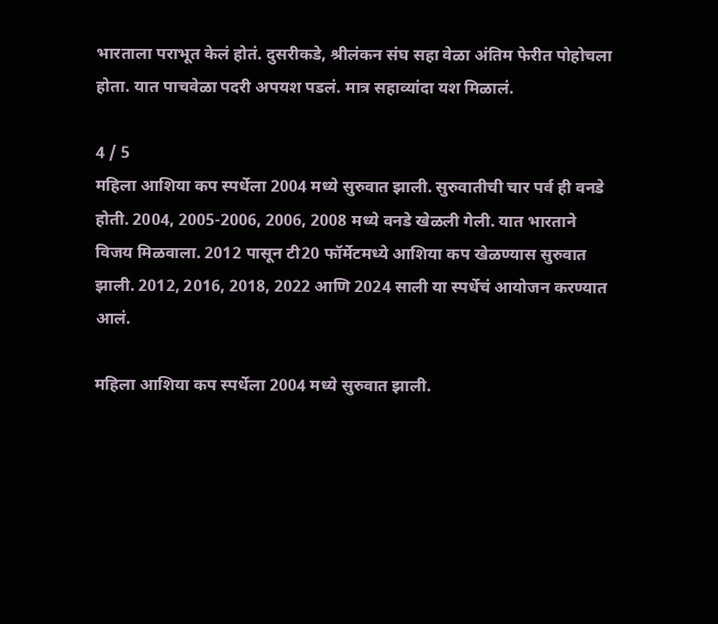भारताला पराभूत केलं होतं. दुसरीकडे, श्रीलंकन संघ सहा वेळा अंतिम फेरीत पोहोचला होता. यात पाचवेळा पदरी अपयश पडलं. मात्र सहाव्यांदा यश मिळालं.

4 / 5
महिला आशिया कप स्पर्धेला 2004 मध्ये सुरुवात झाली. सुरुवातीची चार पर्व ही वनडे होती. 2004, 2005-2006, 2006, 2008 मध्ये वनडे खेळली गेली. यात भारताने विजय मिळवाला. 2012 पासून टी20 फॉर्मेटमध्ये आशिया कप खेळण्यास सुरुवात झाली. 2012, 2016, 2018, 2022 आणि 2024 साली या स्पर्धेचं आयोजन करण्यात आलं.

महिला आशिया कप स्पर्धेला 2004 मध्ये सुरुवात झाली.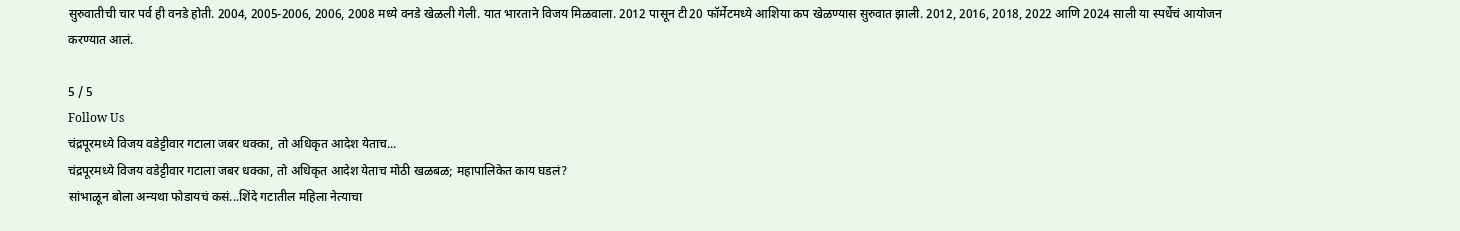सुरुवातीची चार पर्व ही वनडे होती. 2004, 2005-2006, 2006, 2008 मध्ये वनडे खेळली गेली. यात भारताने विजय मिळवाला. 2012 पासून टी20 फॉर्मेटमध्ये आशिया कप खेळण्यास सुरुवात झाली. 2012, 2016, 2018, 2022 आणि 2024 साली या स्पर्धेचं आयोजन करण्यात आलं.

5 / 5
Follow Us
चंद्रपूरमध्ये विजय वडेट्टीवार गटाला जबर धक्का, तो अधिकृत आदेश येताच...
चंद्रपूरमध्ये विजय वडेट्टीवार गटाला जबर धक्का, तो अधिकृत आदेश येताच मोठी खळबळ; महापालिकेत काय घडलं?
सांभाळून बोला अन्यथा फोडायचं कसं...शिंदे गटातील महिला नेत्याचा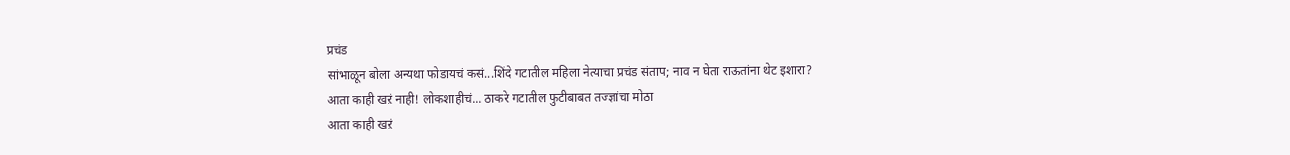प्रचंड
सांभाळून बोला अन्यथा फोडायचं कसं...शिंदे गटातील महिला नेत्याचा प्रचंड संताप; नाव न घेता राऊतांना थेट इशारा?
आता काही खऱं नाही! लोकशाहीचं... ठाकरे गटातील फुटीबाबत तज्ज्ञांचा मोठा
आता काही खऱं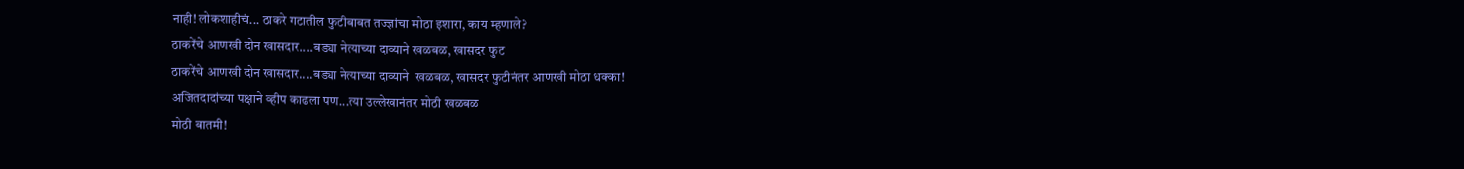नाही! लोकशाहीचं... ठाकरे गटातील फुटीबाबत तज्ज्ञांचा मोठा इशारा, काय म्हणाले?
ठाकरेंचे आणखी दोन खासदार....बड्या नेत्याच्या दाव्याने खळबळ, खासदर फुट
ठाकरेंचे आणखी दोन खासदार....बड्या नेत्याच्या दाव्याने  खळबळ, खासदर फुटीनंतर आणखी मोठा धक्का!
अजितदादांच्या पक्षाने व्हीप काढला पण...त्या उल्लेखानंतर मोठी खळबळ
मोठी बातमी!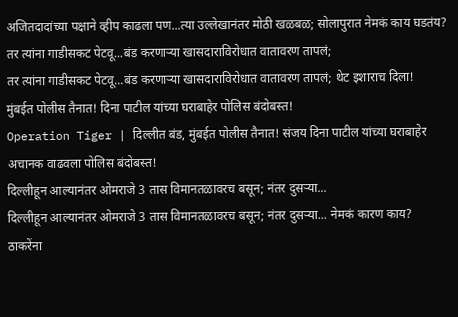अजितदादांच्या पक्षाने व्हीप काढला पण...त्या उल्लेखानंतर मोठी खळबळ; सोलापुरात नेमकं काय घडतंय?
तर त्यांना गाडीसकट पेटवू...बंड करणाऱ्या खासदाराविरोधात वातावरण तापलं;
तर त्यांना गाडीसकट पेटवू...बंड करणाऱ्या खासदाराविरोधात वातावरण तापलं; थेट इशाराच दिला!
मुंबईत पोलीस तैनात! दिना पाटील यांच्या घराबाहेर पोलिस बंदोबस्त!
Operation Tiger | दिल्लीत बंड, मुंबईत पोलीस तैनात! संजय दिना पाटील यांच्या घराबाहेर अचानक वाढवला पोलिस बंदोबस्त!
दिल्लीहून आल्यानंतर ओमराजे 3 तास विमानतळावरच बसून; नंतर दुसऱ्या...
दिल्लीहून आल्यानंतर ओमराजे 3 तास विमानतळावरच बसून; नंतर दुसऱ्या... नेमकं कारण काय?
ठाकरेंना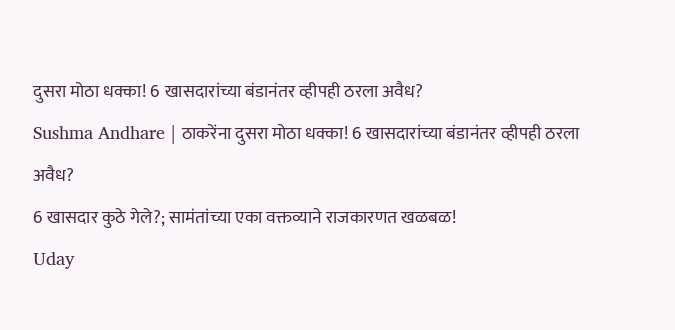दुसरा मोठा धक्का! 6 खासदारांच्या बंडानंतर व्हीपही ठरला अवैध?
Sushma Andhare | ठाकरेंना दुसरा मोठा धक्का! 6 खासदारांच्या बंडानंतर व्हीपही ठरला अवैध?
6 खासदार कुठे गेले?; सामंतांच्या एका वक्तव्याने राजकारणत खळबळ!
Uday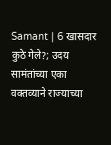Samant | 6 खासदार कुठे गेले?; उदय सामंतांच्या एका वक्तव्याने राज्याच्या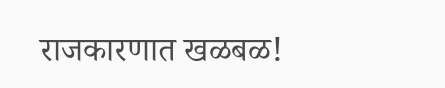राजकारणात खळबळ!